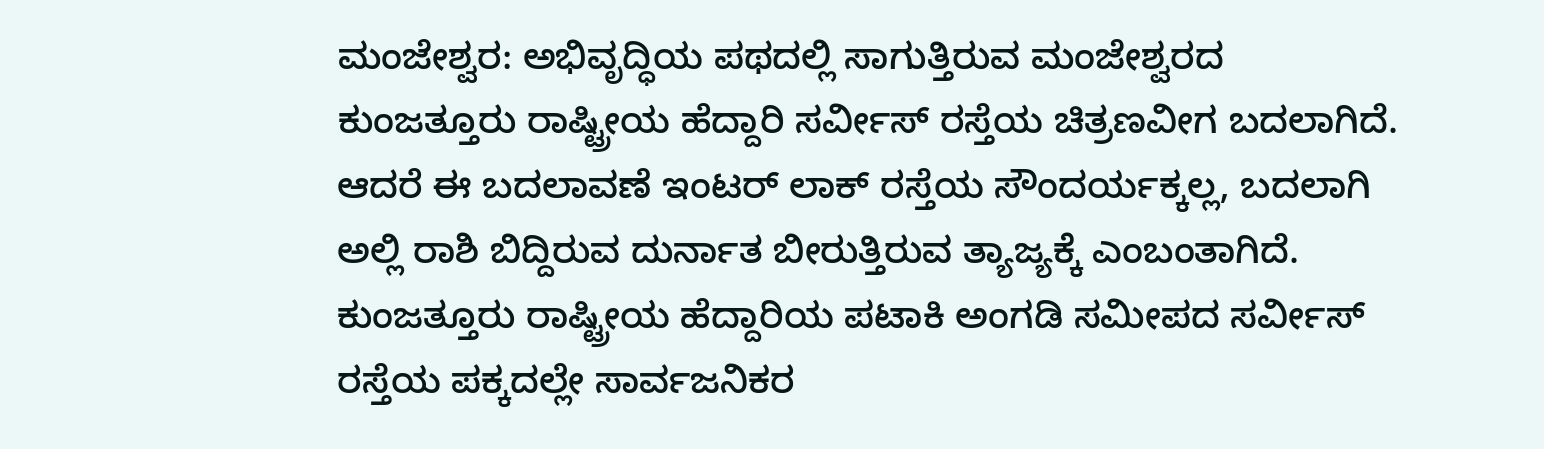ಮಂಜೇಶ್ವರ: ಅಭಿವೃದ್ಧಿಯ ಪಥದಲ್ಲಿ ಸಾಗುತ್ತಿರುವ ಮಂಜೇಶ್ವರದ ಕುಂಜತ್ತೂರು ರಾಷ್ಟ್ರೀಯ ಹೆದ್ದಾರಿ ಸರ್ವೀಸ್ ರಸ್ತೆಯ ಚಿತ್ರಣವೀಗ ಬದಲಾಗಿದೆ. ಆದರೆ ಈ ಬದಲಾವಣೆ ಇಂಟರ್ ಲಾಕ್ ರಸ್ತೆಯ ಸೌಂದರ್ಯಕ್ಕಲ್ಲ, ಬದಲಾಗಿ ಅಲ್ಲಿ ರಾಶಿ ಬಿದ್ದಿರುವ ದುರ್ನಾತ ಬೀರುತ್ತಿರುವ ತ್ಯಾಜ್ಯಕ್ಕೆ ಎಂಬಂತಾಗಿದೆ.
ಕುಂಜತ್ತೂರು ರಾಷ್ಟ್ರೀಯ ಹೆದ್ದಾರಿಯ ಪಟಾಕಿ ಅಂಗಡಿ ಸಮೀಪದ ಸರ್ವೀಸ್ ರಸ್ತೆಯ ಪಕ್ಕದಲ್ಲೇ ಸಾರ್ವಜನಿಕರ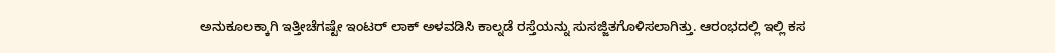ಅನುಕೂಲಕ್ಕಾಗಿ ಇತ್ತೀಚೆಗಷ್ಟೇ ಇಂಟರ್ ಲಾಕ್ ಅಳವಡಿಸಿ ಕಾಲ್ನಡೆ ರಸ್ತೆಯನ್ನು ಸುಸಜ್ಜಿತಗೊಳಿಸಲಾಗಿತ್ತು. ಆರಂಭದಲ್ಲಿ ಇಲ್ಲಿ ಕಸ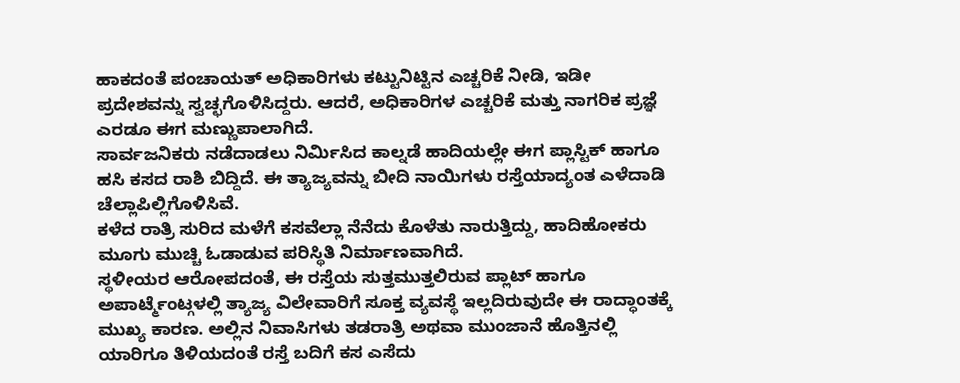ಹಾಕದಂತೆ ಪಂಚಾಯತ್ ಅಧಿಕಾರಿಗಳು ಕಟ್ಟುನಿಟ್ಟಿನ ಎಚ್ಚರಿಕೆ ನೀಡಿ, ಇಡೀ ಪ್ರದೇಶವನ್ನು ಸ್ವಚ್ಛಗೊಳಿಸಿದ್ದರು. ಆದರೆ, ಅಧಿಕಾರಿಗಳ ಎಚ್ಚರಿಕೆ ಮತ್ತು ನಾಗರಿಕ ಪ್ರಜ್ಞೆ ಎರಡೂ ಈಗ ಮಣ್ಣುಪಾಲಾಗಿದೆ.
ಸಾರ್ವಜನಿಕರು ನಡೆದಾಡಲು ನಿರ್ಮಿಸಿದ ಕಾಲ್ನಡೆ ಹಾದಿಯಲ್ಲೇ ಈಗ ಪ್ಲಾಸ್ಟಿಕ್ ಹಾಗೂ ಹಸಿ ಕಸದ ರಾಶಿ ಬಿದ್ದಿದೆ. ಈ ತ್ಯಾಜ್ಯವನ್ನು ಬೀದಿ ನಾಯಿಗಳು ರಸ್ತೆಯಾದ್ಯಂತ ಎಳೆದಾಡಿ ಚೆಲ್ಲಾಪಿಲ್ಲಿಗೊಳಿಸಿವೆ.
ಕಳೆದ ರಾತ್ರಿ ಸುರಿದ ಮಳೆಗೆ ಕಸವೆಲ್ಲಾ ನೆನೆದು ಕೊಳೆತು ನಾರುತ್ತಿದ್ದು, ಹಾದಿಹೋಕರು ಮೂಗು ಮುಚ್ಚಿ ಓಡಾಡುವ ಪರಿಸ್ಥಿತಿ ನಿರ್ಮಾಣವಾಗಿದೆ.
ಸ್ಥಳೀಯರ ಆರೋಪದಂತೆ, ಈ ರಸ್ತೆಯ ಸುತ್ತಮುತ್ತಲಿರುವ ಪ್ಲಾಟ್ ಹಾಗೂ ಅಪಾರ್ಟ್ಮೆಂಟ್ಗಳಲ್ಲಿ ತ್ಯಾಜ್ಯ ವಿಲೇವಾರಿಗೆ ಸೂಕ್ತ ವ್ಯವಸ್ಥೆ ಇಲ್ಲದಿರುವುದೇ ಈ ರಾದ್ಧಾಂತಕ್ಕೆ ಮುಖ್ಯ ಕಾರಣ. ಅಲ್ಲಿನ ನಿವಾಸಿಗಳು ತಡರಾತ್ರಿ ಅಥವಾ ಮುಂಜಾನೆ ಹೊತ್ತಿನಲ್ಲಿ ಯಾರಿಗೂ ತಿಳಿಯದಂತೆ ರಸ್ತೆ ಬದಿಗೆ ಕಸ ಎಸೆದು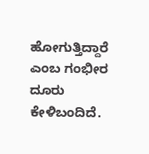ಹೋಗುತ್ತಿದ್ದಾರೆ ಎಂಬ ಗಂಭೀರ ದೂರು ಕೇಳಿಬಂದಿದೆ.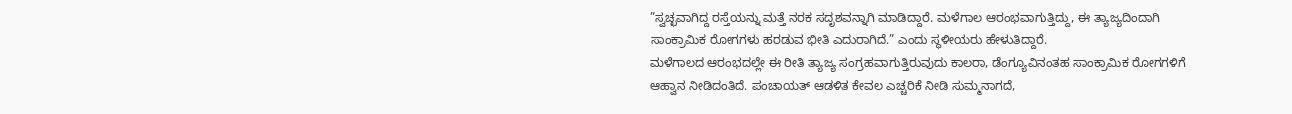”ಸ್ವಚ್ಛವಾಗಿದ್ದ ರಸ್ತೆಯನ್ನು ಮತ್ತೆ ನರಕ ಸದೃಶವನ್ನಾಗಿ ಮಾಡಿದ್ದಾರೆ. ಮಳೆಗಾಲ ಆರಂಭವಾಗುತ್ತಿದ್ದು, ಈ ತ್ಯಾಜ್ಯದಿಂದಾಗಿ ಸಾಂಕ್ರಾಮಿಕ ರೋಗಗಳು ಹರಡುವ ಭೀತಿ ಎದುರಾಗಿದೆ.” ಎಂದು ಸ್ಥಳೀಯರು ಹೇಳುತಿದ್ದಾರೆ.
ಮಳೆಗಾಲದ ಆರಂಭದಲ್ಲೇ ಈ ರೀತಿ ತ್ಯಾಜ್ಯ ಸಂಗ್ರಹವಾಗುತ್ತಿರುವುದು ಕಾಲರಾ, ಡೆಂಗ್ಯೂವಿನಂತಹ ಸಾಂಕ್ರಾಮಿಕ ರೋಗಗಳಿಗೆ ಆಹ್ವಾನ ನೀಡಿದಂತಿದೆ. ಪಂಚಾಯತ್ ಆಡಳಿತ ಕೇವಲ ಎಚ್ಚರಿಕೆ ನೀಡಿ ಸುಮ್ಮನಾಗದೆ,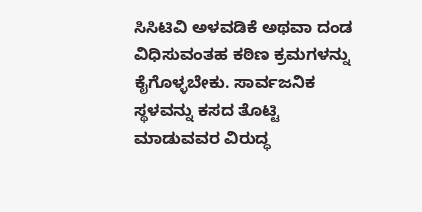ಸಿಸಿಟಿವಿ ಅಳವಡಿಕೆ ಅಥವಾ ದಂಡ ವಿಧಿಸುವಂತಹ ಕಠಿಣ ಕ್ರಮಗಳನ್ನು ಕೈಗೊಳ್ಳಬೇಕು. ಸಾರ್ವಜನಿಕ ಸ್ಥಳವನ್ನು ಕಸದ ತೊಟ್ಟಿ ಮಾಡುವವರ ವಿರುದ್ಧ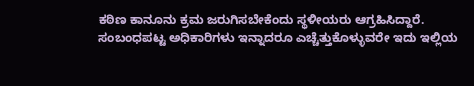ಕಠಿಣ ಕಾನೂನು ಕ್ರಮ ಜರುಗಿಸಬೇಕೆಂದು ಸ್ಥಳೀಯರು ಆಗ್ರಹಿಸಿದ್ದಾರೆ.
ಸಂಬಂಧಪಟ್ಟ ಅಧಿಕಾರಿಗಳು ಇನ್ನಾದರೂ ಎಚ್ಚೆತ್ತುಕೊಳ್ಳುವರೇ ಇದು ಇಲ್ಲಿಯ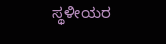ಸ್ಥಳೀಯರ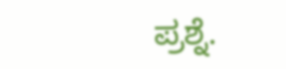ಪ್ರಶ್ನೆ.